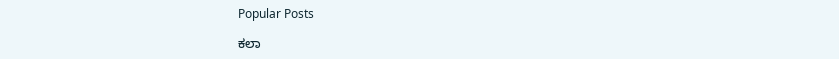Popular Posts

ಕಲಾ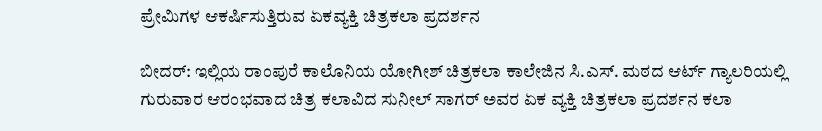ಪ್ರೇಮಿಗಳ ಆಕರ್ಷಿಸುತ್ತಿರುವ ಏಕವ್ಯಕ್ತಿ ಚಿತ್ರಕಲಾ ಪ್ರದರ್ಶನ

ಬೀದರ್: ಇಲ್ಲಿಯ ರಾಂಪುರೆ ಕಾಲೊನಿಯ ಯೋಗೀಶ್ ಚಿತ್ರಕಲಾ ಕಾಲೇಜಿನ ಸಿ.ಎಸ್. ಮಠದ ಆರ್ಟ್ ಗ್ಯಾಲರಿಯಲ್ಲಿ ಗುರುವಾರ ಆರಂಭವಾದ ಚಿತ್ರ ಕಲಾವಿದ ಸುನೀಲ್ ಸಾಗರ್ ಅವರ ಏಕ ವ್ಯಕ್ತಿ ಚಿತ್ರಕಲಾ ಪ್ರದರ್ಶನ ಕಲಾ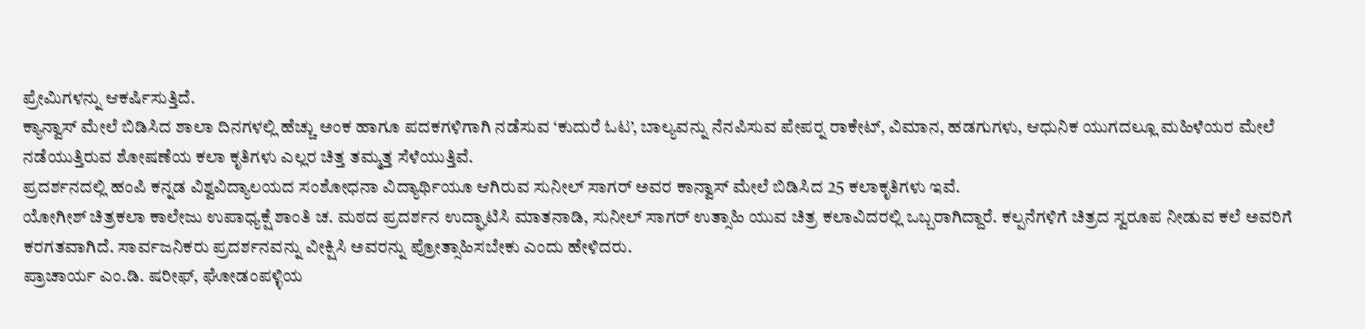ಪ್ರೇಮಿಗಳನ್ನು ಆಕರ್ಷಿಸುತ್ತಿದೆ.
ಕ್ಯಾನ್ವಾಸ್ ಮೇಲೆ ಬಿಡಿಸಿದ ಶಾಲಾ ದಿನಗಳಲ್ಲಿ ಹೆಚ್ಚು ಅಂಕ ಹಾಗೂ ಪದಕಗಳಿಗಾಗಿ ನಡೆಸುವ ‘ಕುದುರೆ ಓಟ’, ಬಾಲ್ಯವನ್ನು ನೆನಪಿಸುವ ಪೇಪರ್‍ನ ರಾಕೇಟ್, ವಿಮಾನ, ಹಡಗುಗಳು, ಆಧುನಿಕ ಯುಗದಲ್ಲೂ ಮಹಿಳೆಯರ ಮೇಲೆ ನಡೆಯುತ್ತಿರುವ ಶೋಷಣೆಯ ಕಲಾ ಕೃತಿಗಳು ಎಲ್ಲರ ಚಿತ್ತ ತಮ್ಮತ್ತ ಸೆಳೆಯುತ್ತಿವೆ.
ಪ್ರದರ್ಶನದಲ್ಲಿ ಹಂಪಿ ಕನ್ನಡ ವಿಶ್ವವಿದ್ಯಾಲಯದ ಸಂಶೋಧನಾ ವಿದ್ಯಾರ್ಥಿಯೂ ಆಗಿರುವ ಸುನೀಲ್ ಸಾಗರ್ ಅವರ ಕಾನ್ವಾಸ್ ಮೇಲೆ ಬಿಡಿಸಿದ 25 ಕಲಾಕೃತಿಗಳು ಇವೆ.
ಯೋಗೀಶ್ ಚಿತ್ರಕಲಾ ಕಾಲೇಜು ಉಪಾಧ್ಯಕ್ಷೆ ಶಾಂತಿ ಚ. ಮಠದ ಪ್ರದರ್ಶನ ಉದ್ಘಾಟಿಸಿ ಮಾತನಾಡಿ, ಸುನೀಲ್ ಸಾಗರ್ ಉತ್ಸಾಹಿ ಯುವ ಚಿತ್ರ ಕಲಾವಿದರಲ್ಲಿ ಒಬ್ಬರಾಗಿದ್ದಾರೆ. ಕಲ್ಪನೆಗಳಿಗೆ ಚಿತ್ರದ ಸ್ವರೂಪ ನೀಡುವ ಕಲೆ ಅವರಿಗೆ ಕರಗತವಾಗಿದೆ. ಸಾರ್ವಜನಿಕರು ಪ್ರದರ್ಶನವನ್ನು ವೀಕ್ಷಿಸಿ ಅವರನ್ನು ಪ್ರೋತ್ಸಾಹಿಸಬೇಕು ಎಂದು ಹೇಳಿದರು.
ಪ್ರಾಚಾರ್ಯ ಎಂ.ಡಿ. ಷರೀಫ್, ಘೋಡಂಪಳ್ಳಿಯ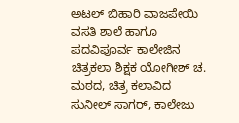ಅಟಲ್ ಬಿಹಾರಿ ವಾಜಪೇಯಿ ವಸತಿ ಶಾಲೆ ಹಾಗೂ ಪದವಿಪೂರ್ವ ಕಾಲೇಜಿನ ಚಿತ್ರಕಲಾ ಶಿಕ್ಷಕ ಯೋಗೀಶ್ ಚ. ಮಠದ, ಚಿತ್ರ ಕಲಾವಿದ ಸುನೀಲ್ ಸಾಗರ್, ಕಾಲೇಜು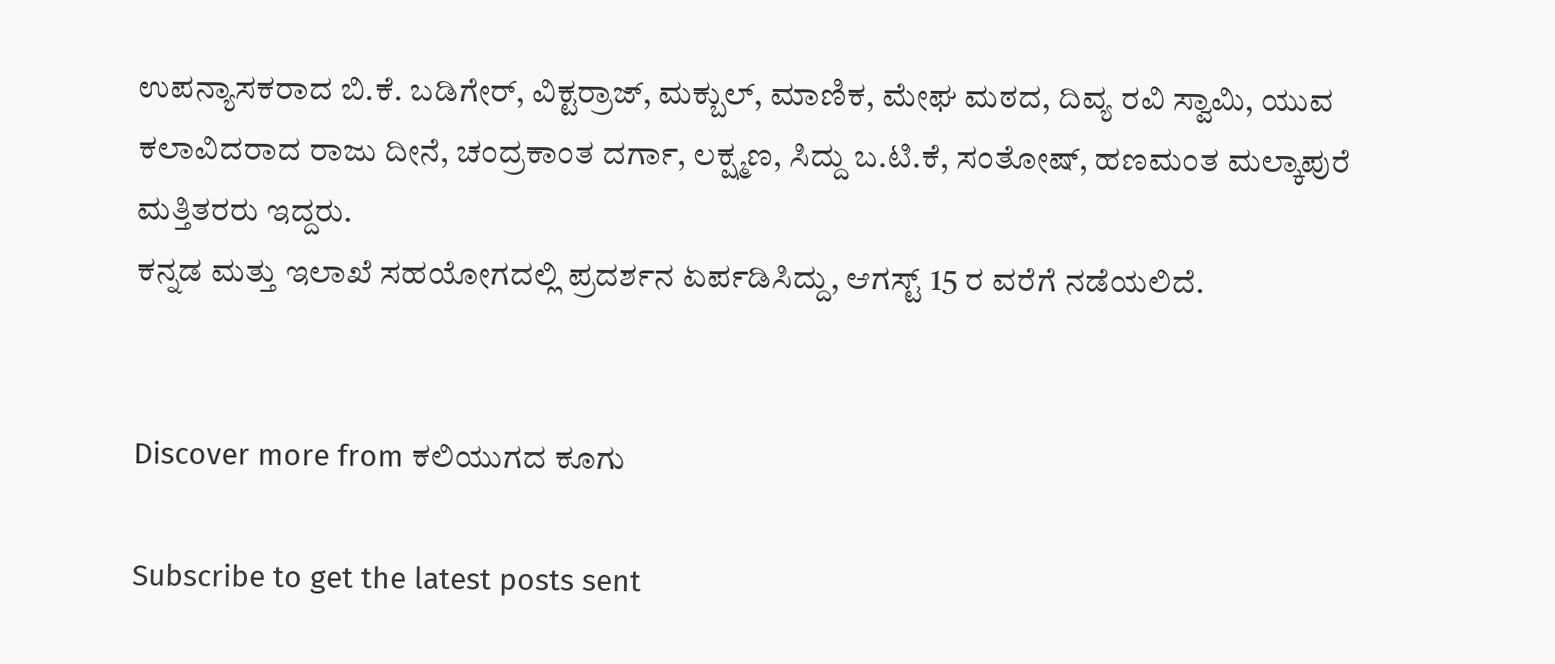ಉಪನ್ಯಾಸಕರಾದ ಬಿ.ಕೆ. ಬಡಿಗೇರ್, ವಿಕ್ಟರ್‍ರಾಜ್, ಮಕ್ಬುಲ್, ಮಾಣಿಕ, ಮೇಘ ಮಠದ, ದಿವ್ಯ ರವಿ ಸ್ವಾಮಿ, ಯುವ ಕಲಾವಿದರಾದ ರಾಜು ದೀನೆ, ಚಂದ್ರಕಾಂತ ದರ್ಗಾ, ಲಕ್ಷ್ಮಣ, ಸಿದ್ದು ಬ.ಟಿ.ಕೆ, ಸಂತೋಷ್, ಹಣಮಂತ ಮಲ್ಕಾಪುರೆ ಮತ್ತಿತರರು ಇದ್ದರು.
ಕನ್ನಡ ಮತ್ತು ಇಲಾಖೆ ಸಹಯೋಗದಲ್ಲಿ ಪ್ರದರ್ಶನ ಏರ್ಪಡಿಸಿದ್ದು, ಆಗಸ್ಟ್ 15 ರ ವರೆಗೆ ನಡೆಯಲಿದೆ.


Discover more from ಕಲಿಯುಗದ ಕೂಗು

Subscribe to get the latest posts sent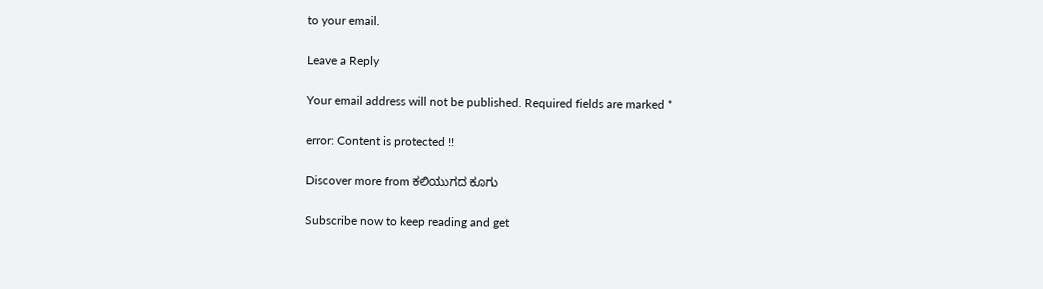to your email.

Leave a Reply

Your email address will not be published. Required fields are marked *

error: Content is protected !!

Discover more from ಕಲಿಯುಗದ ಕೂಗು

Subscribe now to keep reading and get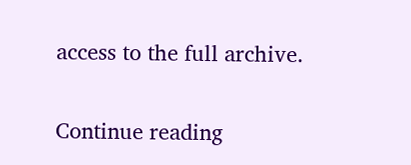access to the full archive.

Continue reading